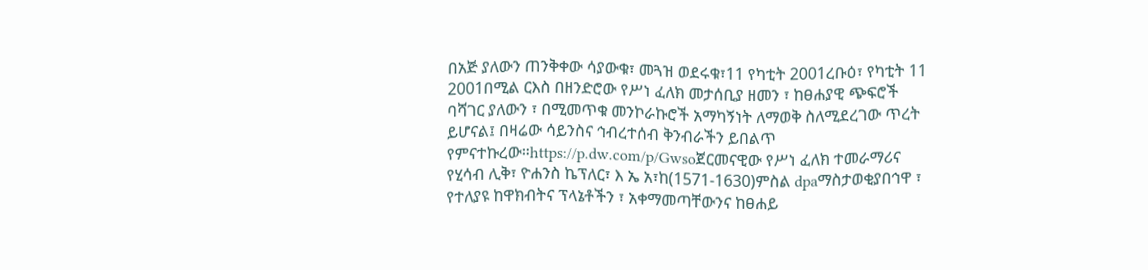በአጅ ያለውን ጠንቅቀው ሳያውቁ፣ መጓዝ ወደሩቁ፣11 የካቲት 2001ረቡዕ፣ የካቲት 11 2001በሚል ርእስ በዘንድሮው የሥነ ፈለክ መታሰቢያ ዘመን ፣ ከፀሐያዊ ጭፍሮች ባሻገር ያለውን ፣ በሚመጥቁ መንኮራኩሮች አማካኝነት ለማወቅ ስለሚደረገው ጥረት ይሆናል፤ በዛሬው ሳይንስና ኅብረተሰብ ቅንብራችን ይበልጥ የምናተኩረው።https://p.dw.com/p/Gwsoጀርመናዊው የሥነ ፈለክ ተመራማሪና የሂሳብ ሊቅ፣ ዮሐንስ ኬፕለር፣ እ ኤ አ፣ከ(1571-1630)ምስል dpaማስታወቂያበኅዋ ፣ የተለያዩ ከዋክብትና ፕላኔቶችን ፣ አቀማመጣቸውንና ከፀሐይ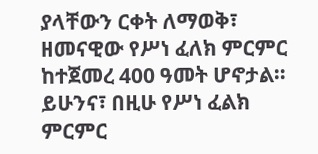ያላቸውን ርቀት ለማወቅ፣ ዘመናዊው የሥነ ፈለክ ምርምር ከተጀመረ 400 ዓመት ሆኖታል። ይሁንና፣ በዚሁ የሥነ ፈልክ ምርምር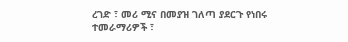ረገድ ፣ መሪ ሚና በመያዝ ገለጣ ያደርጉ የነበሩ ተመራማሪዎች ፣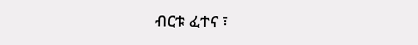ብርቱ ፈተና ፣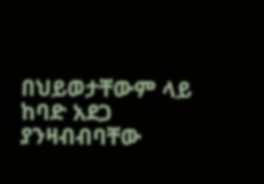በህይወታቸውም ላይ ከባድ አደጋ ያንዛብብባቸው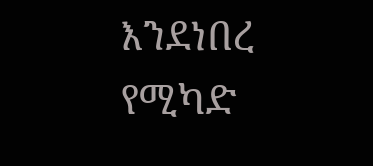እንደነበረ የሚካድ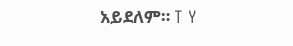አይደለም። T Y